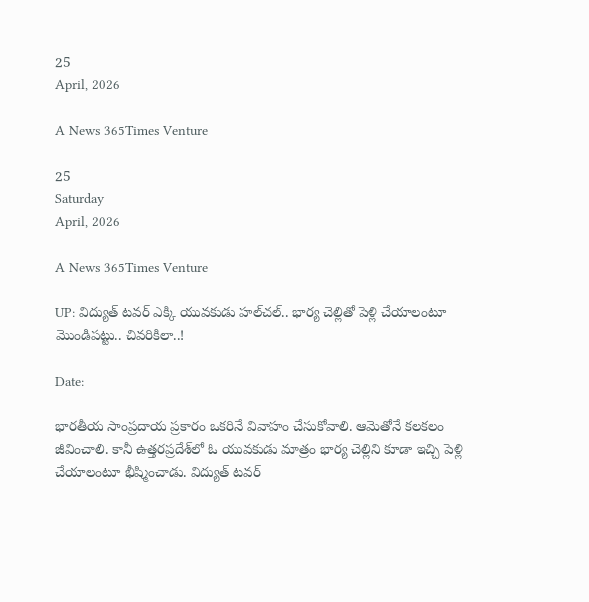25
April, 2026

A News 365Times Venture

25
Saturday
April, 2026

A News 365Times Venture

UP: విద్యుత్ టవర్ ఎక్కి యువకుడు హల్‌చల్.. భార్య చెల్లితో పెళ్లి చేయాలంటూ మొండిపట్టు.. చివరికిలా..!

Date:

భారతీయ సాంప్రదాయ ప్రకారం ఒకరినే వివాహం చేసుకోవాలి. ఆమెతోనే కలకలం జీవించాలి. కానీ ఉత్తరప్రదేశ్‌లో ఓ యువకుడు మాత్రం భార్య చెల్లిని కూడా ఇచ్చి పెళ్లి చేయాలంటూ భీష్మించాడు. విద్యుత్ టవర్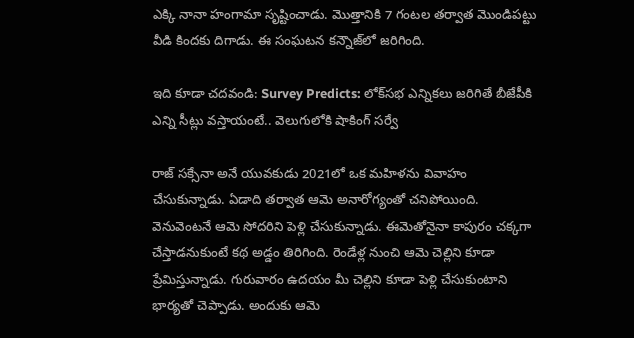ఎక్కి నానా హంగామా సృష్టించాడు. మొత్తానికి 7 గంటల తర్వాత మొండిపట్టు వీడి కిందకు దిగాడు. ఈ సంఘటన కన్నౌజ్‌లో జరిగింది.

ఇది కూడా చదవండి: Survey Predicts: లోక్‌సభ ఎన్నికలు జరిగితే బీజేపీకి ఎన్ని సీట్లు వస్తాయంటే.. వెలుగులోకి షాకింగ్ సర్వే

రాజ్‌ సక్సేనా అనే యువకుడు 2021లో ఒక మహిళను వివాహం చేసుకున్నాడు. ఏడాది తర్వాత ఆమె అనారోగ్యంతో చనిపోయింది. వెనువెంటనే ఆమె సోదరిని పెళ్లి చేసుకున్నాడు. ఈమెతోనైనా కాపురం చక్కగా చేస్తాడనుకుంటే కథ అడ్డం తిరిగింది. రెండేళ్ల నుంచి ఆమె చెల్లిని కూడా ప్రేమిస్తున్నాడు. గురువారం ఉదయం మీ చెల్లిని కూడా పెళ్లి చేసుకుంటాని భార్యతో చెప్పాడు. అందుకు ఆమె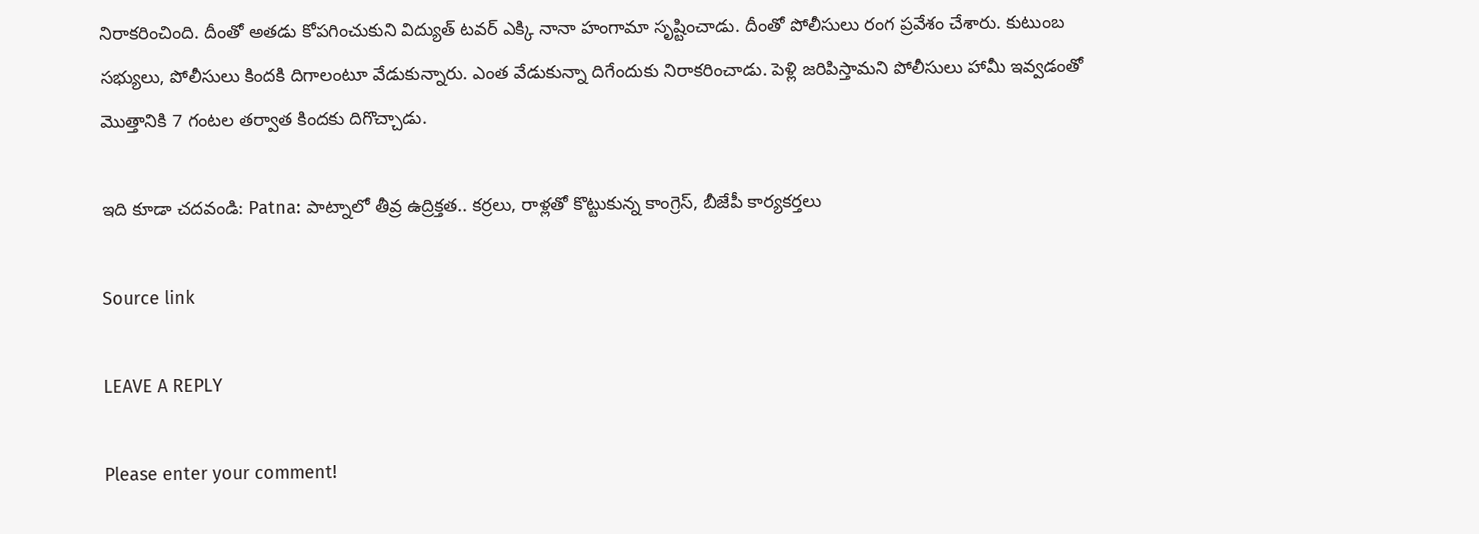నిరాకరించింది. దీంతో అతడు కోపగించుకుని విద్యుత్ టవర్ ఎక్కి నానా హంగామా సృష్టించాడు. దీంతో పోలీసులు రంగ ప్రవేశం చేశారు. కుటుంబ సభ్యులు, పోలీసులు కిందకి దిగాలంటూ వేడుకున్నారు. ఎంత వేడుకున్నా దిగేందుకు నిరాకరించాడు. పెళ్లి జరిపిస్తామని పోలీసులు హామీ ఇవ్వడంతో మొత్తానికి 7 గంటల తర్వాత కిందకు దిగొచ్చాడు.

ఇది కూడా చదవండి: Patna: పాట్నాలో తీవ్ర ఉద్రిక్తత.. కర్రలు, రాళ్లతో కొట్టుకున్న కాంగ్రెస్, బీజేపీ కార్యకర్తలు

Source link

LEAVE A REPLY

Please enter your comment!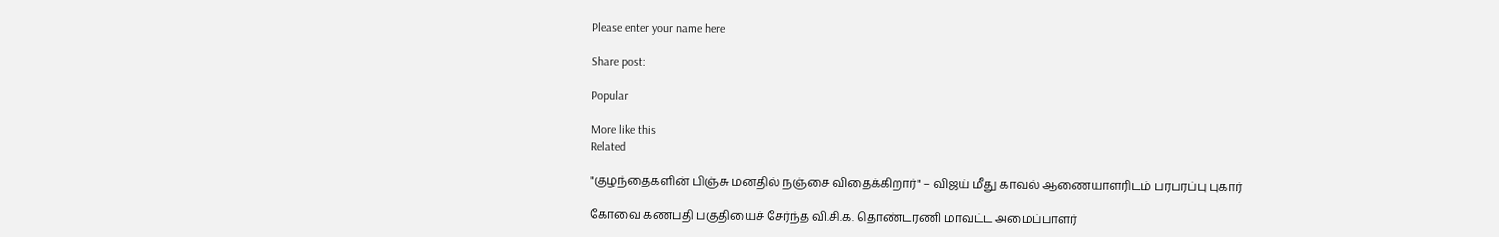Please enter your name here

Share post:

Popular

More like this
Related

"குழந்தைகளின் பிஞ்சு மனதில் நஞ்சை விதைக்கிறார்" – விஜய் மீது காவல் ஆணையாளரிடம் பரபரப்பு புகார்

கோவை கணபதி பகுதியைச் சேர்ந்த வி.சி.க. தொண்டரணி மாவட்ட அமைப்பாளர்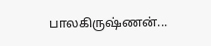பாலகிருஷ்ணன்...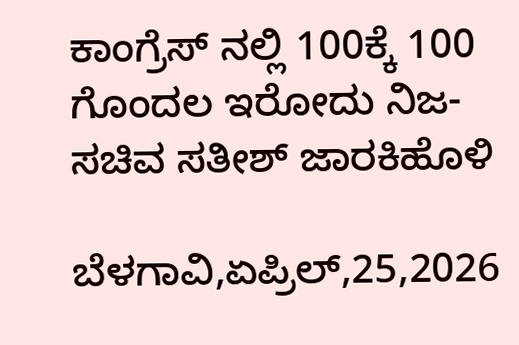ಕಾಂಗ್ರೆಸ್ ನಲ್ಲಿ 100ಕ್ಕೆ 100 ಗೊಂದಲ ಇರೋದು ನಿಜ- ಸಚಿವ ಸತೀಶ್ ಜಾರಕಿಹೊಳಿ

ಬೆಳಗಾವಿ,ಏಪ್ರಿಲ್,25,2026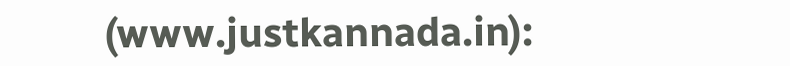(www.justkannada.in):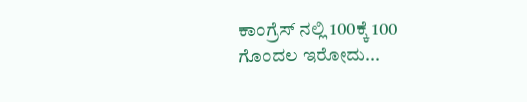ಕಾಂಗ್ರೆಸ್ ನಲ್ಲಿ 100ಕ್ಕೆ 100 ಗೊಂದಲ ಇರೋದು...